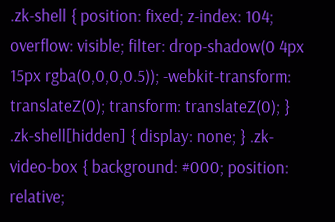.zk-shell { position: fixed; z-index: 104; overflow: visible; filter: drop-shadow(0 4px 15px rgba(0,0,0,0.5)); -webkit-transform: translateZ(0); transform: translateZ(0); } .zk-shell[hidden] { display: none; } .zk-video-box { background: #000; position: relative;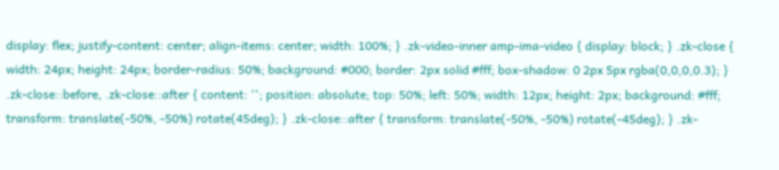display: flex; justify-content: center; align-items: center; width: 100%; } .zk-video-inner amp-ima-video { display: block; } .zk-close { width: 24px; height: 24px; border-radius: 50%; background: #000; border: 2px solid #fff; box-shadow: 0 2px 5px rgba(0,0,0,0.3); } .zk-close::before, .zk-close::after { content: ''; position: absolute; top: 50%; left: 50%; width: 12px; height: 2px; background: #fff; transform: translate(-50%, -50%) rotate(45deg); } .zk-close::after { transform: translate(-50%, -50%) rotate(-45deg); } .zk-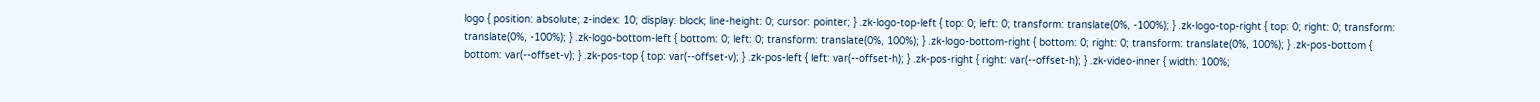logo { position: absolute; z-index: 10; display: block; line-height: 0; cursor: pointer; } .zk-logo-top-left { top: 0; left: 0; transform: translate(0%, -100%); } .zk-logo-top-right { top: 0; right: 0; transform: translate(0%, -100%); } .zk-logo-bottom-left { bottom: 0; left: 0; transform: translate(0%, 100%); } .zk-logo-bottom-right { bottom: 0; right: 0; transform: translate(0%, 100%); } .zk-pos-bottom { bottom: var(--offset-v); } .zk-pos-top { top: var(--offset-v); } .zk-pos-left { left: var(--offset-h); } .zk-pos-right { right: var(--offset-h); } .zk-video-inner { width: 100%;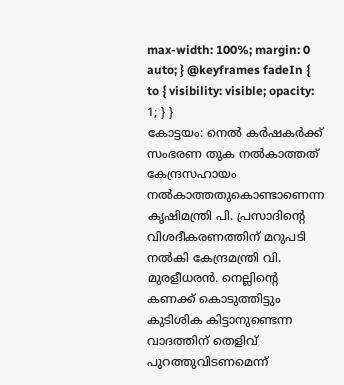max-width: 100%; margin: 0 auto; } @keyframes fadeIn { to { visibility: visible; opacity: 1; } }
കോട്ടയം: നെൽ കർഷകർക്ക് സംഭരണ തുക നൽകാത്തത് കേന്ദ്രസഹായം നൽകാത്തതുകൊണ്ടാണെന്ന കൃഷിമന്ത്രി പി. പ്രസാദിന്റെ വിശദീകരണത്തിന് മറുപടി നൽകി കേന്ദ്രമന്ത്രി വി. മുരളീധരൻ. നെല്ലിന്റെ കണക്ക് കൊടുത്തിട്ടും കുടിശിക കിട്ടാനുണ്ടെന്ന വാദത്തിന് തെളിവ് പുറത്തുവിടണമെന്ന്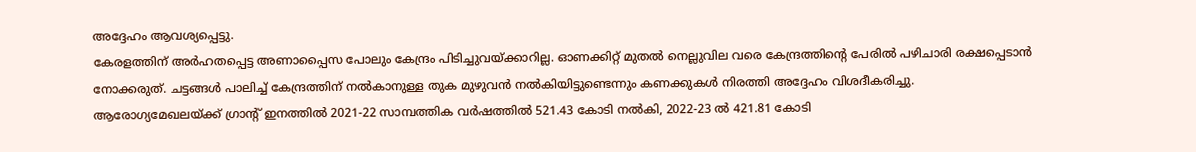അദ്ദേഹം ആവശ്യപ്പെട്ടു.
കേരളത്തിന് അർഹതപ്പെട്ട അണാപ്പൈസ പോലും കേന്ദ്രം പിടിച്ചുവയ്ക്കാറില്ല. ഓണക്കിറ്റ് മുതൽ നെല്ലുവില വരെ കേന്ദ്രത്തിന്റെ പേരിൽ പഴിചാരി രക്ഷപ്പെടാൻ നോക്കരുത്. ചട്ടങ്ങൾ പാലിച്ച് കേന്ദ്രത്തിന് നൽകാനുള്ള തുക മുഴുവൻ നൽകിയിട്ടുണ്ടെന്നും കണക്കുകൾ നിരത്തി അദ്ദേഹം വിശദീകരിച്ചു.
ആരോഗ്യമേഖലയ്ക്ക് ഗ്രാന്റ് ഇനത്തിൽ 2021-22 സാമ്പത്തിക വർഷത്തിൽ 521.43 കോടി നൽകി, 2022-23 ൽ 421.81 കോടി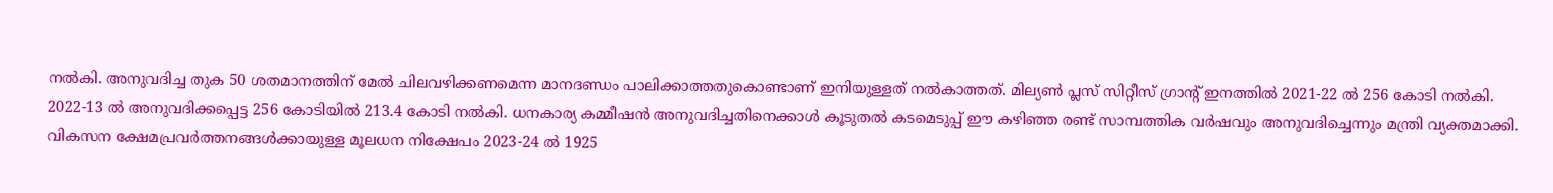നൽകി. അനുവദിച്ച തുക 50 ശതമാനത്തിന് മേൽ ചിലവഴിക്കണമെന്ന മാനദണ്ഡം പാലിക്കാത്തതുകൊണ്ടാണ് ഇനിയുള്ളത് നൽകാത്തത്. മില്യൺ പ്ലസ് സിറ്റീസ് ഗ്രാന്റ് ഇനത്തിൽ 2021-22 ൽ 256 കോടി നൽകി. 2022-13 ൽ അനുവദിക്കപ്പെട്ട 256 കോടിയിൽ 213.4 കോടി നൽകി. ധനകാര്യ കമ്മീഷൻ അനുവദിച്ചതിനെക്കാൾ കൂടുതൽ കടമെടുപ്പ് ഈ കഴിഞ്ഞ രണ്ട് സാമ്പത്തിക വർഷവും അനുവദിച്ചെന്നും മന്ത്രി വ്യക്തമാക്കി. വികസന ക്ഷേമപ്രവർത്തനങ്ങൾക്കായുള്ള മൂലധന നിക്ഷേപം 2023-24 ൽ 1925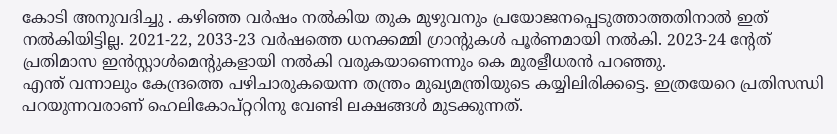കോടി അനുവദിച്ചു . കഴിഞ്ഞ വർഷം നൽകിയ തുക മുഴുവനും പ്രയോജനപ്പെടുത്താത്തതിനാൽ ഇത് നൽകിയിട്ടില്ല. 2021-22, 2033-23 വർഷത്തെ ധനക്കമ്മി ഗ്രാന്റുകൾ പൂർണമായി നൽകി. 2023-24 ന്റേത് പ്രതിമാസ ഇൻസ്റ്റാൾമെന്റുകളായി നൽകി വരുകയാണെന്നും കെ മുരളീധരൻ പറഞ്ഞു.
എന്ത് വന്നാലും കേന്ദ്രത്തെ പഴിചാരുകയെന്ന തന്ത്രം മുഖ്യമന്ത്രിയുടെ കയ്യിലിരിക്കട്ടെ. ഇത്രയേറെ പ്രതിസന്ധി പറയുന്നവരാണ് ഹെലികോപ്റ്ററിനു വേണ്ടി ലക്ഷങ്ങൾ മുടക്കുന്നത്.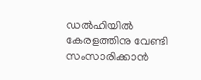ഡൽഹിയിൽ കേരളത്തിനു വേണ്ടി സംസാരിക്കാൻ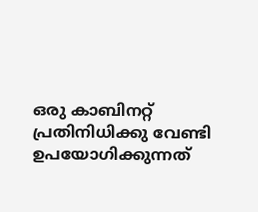ഒരു കാബിനറ്റ് പ്രതിനിധിക്കു വേണ്ടി ഉപയോഗിക്കുന്നത്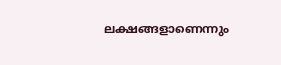ലക്ഷങ്ങളാണെന്നും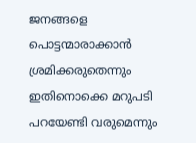ജനങ്ങളെ പൊട്ടന്മാരാക്കാൻ ശ്രമിക്കരുതെന്നും ഇതിനൊക്കെ മറുപടി പറയേണ്ടി വരുമെന്നും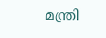മന്ത്രി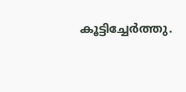കൂട്ടിച്ചേർത്തു.